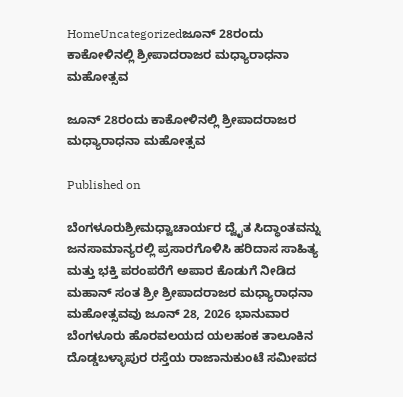HomeUncategorizedಜೂನ್ 28ರಂದು ಕಾಕೋಳಿನಲ್ಲಿ ಶ್ರೀಪಾದರಾಜರ ಮಧ್ಯಾರಾಧನಾ ಮಹೋತ್ಸವ

ಜೂನ್ 28ರಂದು ಕಾಕೋಳಿನಲ್ಲಿ ಶ್ರೀಪಾದರಾಜರ ಮಧ್ಯಾರಾಧನಾ ಮಹೋತ್ಸವ

Published on

ಬೆಂಗಳೂರುಶ್ರೀಮಧ್ವಾಚಾರ್ಯರ ದ್ವೈತ ಸಿದ್ಧಾಂತವನ್ನು ಜನಸಾಮಾನ್ಯರಲ್ಲಿ ಪ್ರಸಾರಗೊಳಿಸಿ ಹರಿದಾಸ ಸಾಹಿತ್ಯ ಮತ್ತು ಭಕ್ತಿ ಪರಂಪರೆಗೆ ಅಪಾರ ಕೊಡುಗೆ ನೀಡಿದ ಮಹಾನ್ ಸಂತ ಶ್ರೀ ಶ್ರೀಪಾದರಾಜರ ಮಧ್ಯಾರಾಧನಾ ಮಹೋತ್ಸವವು ಜೂನ್ 28, 2026 ಭಾನುವಾರ ಬೆಂಗಳೂರು ಹೊರವಲಯದ ಯಲಹಂಕ ತಾಲೂಕಿನ ದೊಡ್ಡಬಳ್ಳಾಪುರ ರಸ್ತೆಯ ರಾಜಾನುಕುಂಟೆ ಸಮೀಪದ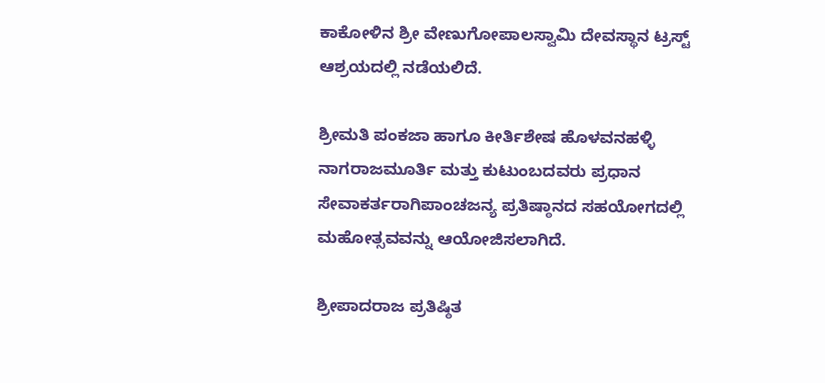ಕಾಕೋಳಿನ ಶ್ರೀ ವೇಣುಗೋಪಾಲಸ್ವಾಮಿ ದೇವಸ್ಥಾನ ಟ್ರಸ್ಟ್ ಆಶ್ರಯದಲ್ಲಿ ನಡೆಯಲಿದೆ.

ಶ್ರೀಮತಿ ಪಂಕಜಾ ಹಾಗೂ ಕೀರ್ತಿಶೇಷ ಹೊಳವನಹಳ್ಳಿ ನಾಗರಾಜಮೂರ್ತಿ ಮತ್ತು ಕುಟುಂಬದವರು ಪ್ರಧಾನ ಸೇವಾಕರ್ತರಾಗಿಪಾಂಚಜನ್ಯ ಪ್ರತಿಷ್ಠಾನದ ಸಹಯೋಗದಲ್ಲಿ ಮಹೋತ್ಸವವನ್ನು ಆಯೋಜಿಸಲಾಗಿದೆ.

ಶ್ರೀಪಾದರಾಜ ಪ್ರತಿಷ್ಠಿತ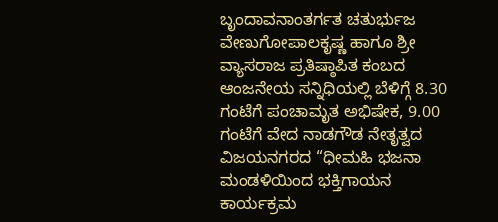ಬೃಂದಾವನಾಂತರ್ಗತ ಚತುರ್ಭುಜ ವೇಣುಗೋಪಾಲಕೃಷ್ಣ ಹಾಗೂ ಶ್ರೀ ವ್ಯಾಸರಾಜ ಪ್ರತಿಷ್ಠಾಪಿತ ಕಂಬದ ಆಂಜನೇಯ ಸನ್ನಿಧಿಯಲ್ಲಿ ಬೆಳಿಗ್ಗೆ 8.30 ಗಂಟೆಗೆ ಪಂಚಾಮೃತ ಅಭಿಷೇಕ, 9.00 ಗಂಟೆಗೆ ವೇದ ನಾಡಗೌಡ ನೇತೃತ್ವದ ವಿಜಯನಗರದ “ಧೀಮಹಿ ಭಜನಾ ಮಂಡಳಿಯಿಂದ ಭಕ್ತಿಗಾಯನ ಕಾರ್ಯಕ್ರಮ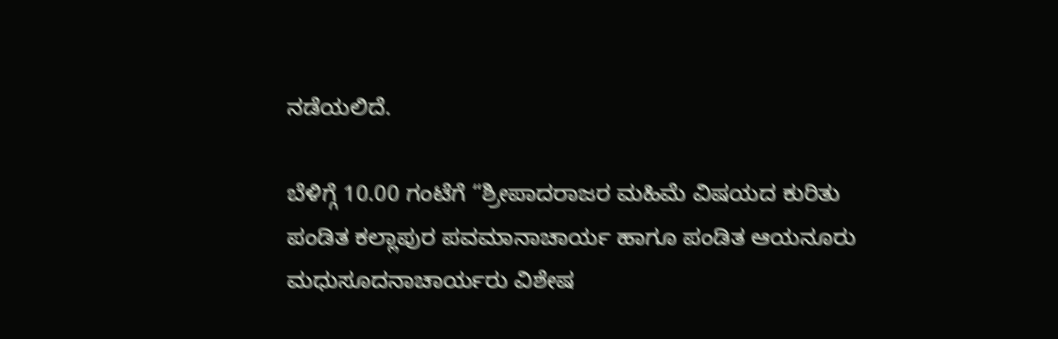ನಡೆಯಲಿದೆ.

ಬೆಳಿಗ್ಗೆ 10.00 ಗಂಟೆಗೆ “ಶ್ರೀಪಾದರಾಜರ ಮಹಿಮೆ ವಿಷಯದ ಕುರಿತು ಪಂಡಿತ ಕಲ್ಲಾಪುರ ಪವಮಾನಾಚಾರ್ಯ ಹಾಗೂ ಪಂಡಿತ ಆಯನೂರು ಮಧುಸೂದನಾಚಾರ್ಯರು ವಿಶೇಷ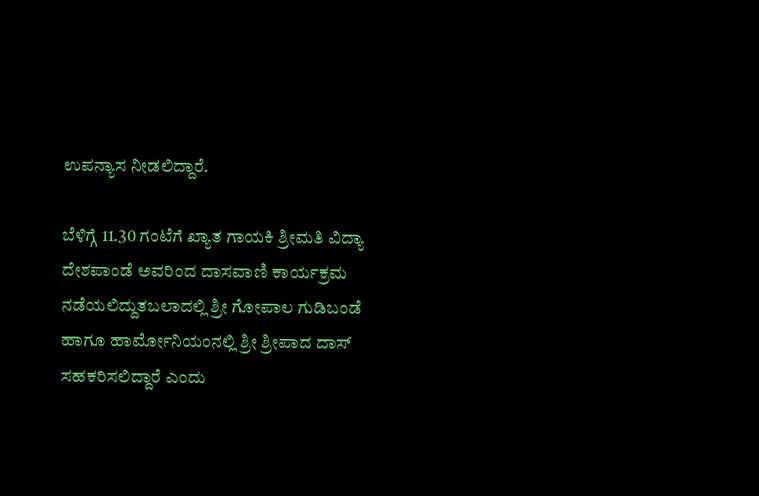ಉಪನ್ಯಾಸ ನೀಡಲಿದ್ದಾರೆ.

ಬೆಳಿಗ್ಗೆ 11.30 ಗಂಟೆಗೆ ಖ್ಯಾತ ಗಾಯಕಿ ಶ್ರೀಮತಿ ವಿದ್ಯಾ ದೇಶಪಾಂಡೆ ಅವರಿಂದ ದಾಸವಾಣಿ ಕಾರ್ಯಕ್ರಮ ನಡೆಯಲಿದ್ದುತಬಲಾದಲ್ಲಿ ಶ್ರೀ ಗೋಪಾಲ ಗುಡಿಬಂಡೆ ಹಾಗೂ ಹಾರ್ಮೋನಿಯಂನಲ್ಲಿ ಶ್ರೀ ಶ್ರೀಪಾದ ದಾಸ್ ಸಹಕರಿಸಲಿದ್ದಾರೆ ಎಂದು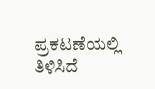ಪ್ರಕಟಣೆಯಲ್ಲಿ ತಿಳಿಸಿದೆ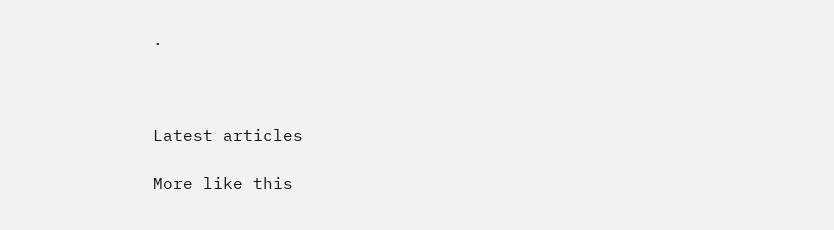.



Latest articles

More like this